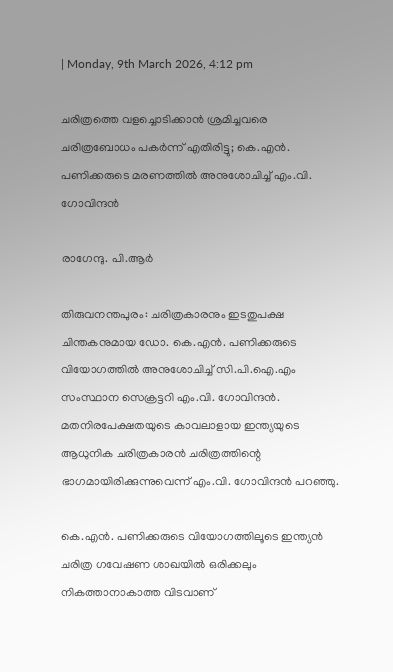| Monday, 9th March 2026, 4:12 pm

ചരിത്രത്തെ വളച്ചൊടിക്കാന്‍ ശ്രമിച്ചവരെ ചരിത്രബോധം പകര്‍ന്ന് എതിരിട്ടു; കെ.എന്‍. പണിക്കരുടെ മരണത്തില്‍ അനുശോചിച്ച് എം.വി. ഗോവിന്ദന്‍

രാഗേന്ദു. പി.ആര്‍

തിരുവനന്തപുരം: ചരിത്രകാരനും ഇടതുപക്ഷ ചിന്തകനുമായ ഡോ. കെ.എന്‍. പണിക്കരുടെ വിയോഗത്തില്‍ അനുശോചിച്ച് സി.പി.ഐ.എം സംസ്ഥാന സെക്രട്ടറി എം.വി. ഗോവിന്ദന്‍. മതനിരപേക്ഷതയുടെ കാവലാളായ ഇന്ത്യയുടെ ആധുനിക ചരിത്രകാരന്‍ ചരിത്രത്തിന്റെ ഭാഗമായിരിക്കുന്നുവെന്ന് എം.വി. ഗോവിന്ദന്‍ പറഞ്ഞു.

കെ.എന്‍. പണിക്കരുടെ വിയോഗത്തിലൂടെ ഇന്ത്യന്‍ ചരിത്ര ഗവേഷണ ശാഖയില്‍ ഒരിക്കലും നികത്താനാകാത്ത വിടവാണ്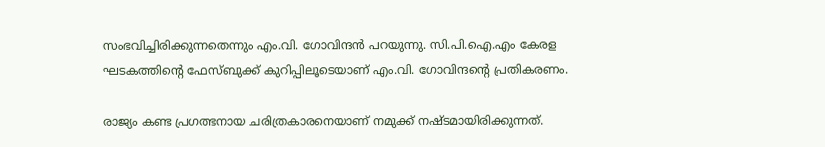സംഭവിച്ചിരിക്കുന്നതെന്നും എം.വി. ഗോവിന്ദന്‍ പറയുന്നു. സി.പി.ഐ.എം കേരള ഘടകത്തിന്റെ ഫേസ്ബുക്ക് കുറിപ്പിലൂടെയാണ് എം.വി. ഗോവിന്ദന്റെ പ്രതികരണം.

രാജ്യം കണ്ട പ്രഗത്ഭനായ ചരിത്രകാരനെയാണ് നമുക്ക് നഷ്ടമായിരിക്കുന്നത്.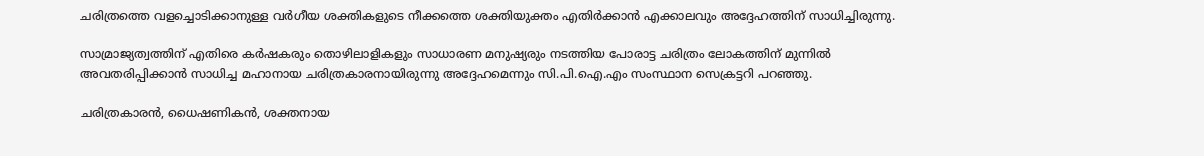ചരിത്രത്തെ വളച്ചൊടിക്കാനുള്ള വര്‍ഗീയ ശക്തികളുടെ നീക്കത്തെ ശക്തിയുക്തം എതിര്‍ക്കാന്‍ എക്കാലവും അദ്ദേഹത്തിന് സാധിച്ചിരുന്നു.

സാമ്രാജ്യത്വത്തിന് എതിരെ കര്‍ഷകരും തൊഴിലാളികളും സാധാരണ മനുഷ്യരും നടത്തിയ പോരാട്ട ചരിത്രം ലോകത്തിന് മുന്നില്‍ അവതരിപ്പിക്കാന്‍ സാധിച്ച മഹാനായ ചരിത്രകാരനായിരുന്നു അദ്ദേഹമെന്നും സി.പി.ഐ.എം സംസ്ഥാന സെക്രട്ടറി പറഞ്ഞു.

ചരിത്രകാരന്‍, ധൈഷണികന്‍, ശക്തനായ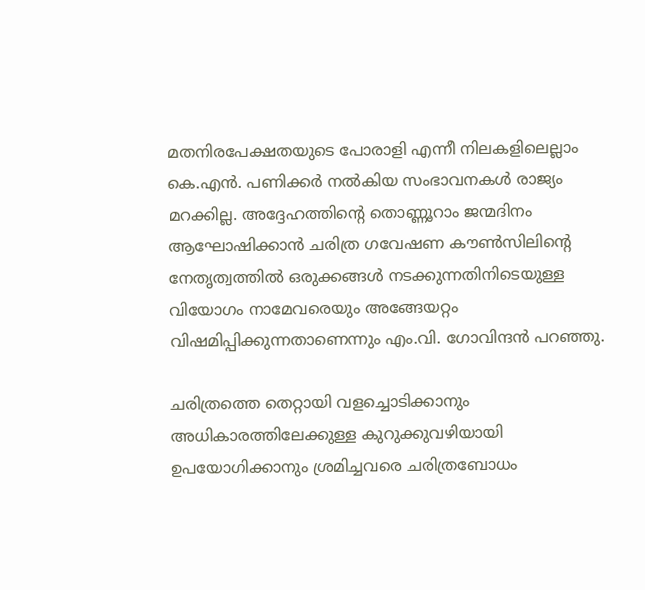മതനിരപേക്ഷതയുടെ പോരാളി എന്നീ നിലകളിലെല്ലാം കെ.എന്‍. പണിക്കര്‍ നല്‍കിയ സംഭാവനകള്‍ രാജ്യം മറക്കില്ല. അദ്ദേഹത്തിന്റെ തൊണ്ണൂറാം ജന്മദിനം ആഘോഷിക്കാന്‍ ചരിത്ര ഗവേഷണ കൗണ്‍സിലിന്റെ നേതൃത്വത്തില്‍ ഒരുക്കങ്ങള്‍ നടക്കുന്നതിനിടെയുള്ള വിയോഗം നാമേവരെയും അങ്ങേയറ്റം വിഷമിപ്പിക്കുന്നതാണെന്നും എം.വി. ഗോവിന്ദന്‍ പറഞ്ഞു.

ചരിത്രത്തെ തെറ്റായി വളച്ചൊടിക്കാനും അധികാരത്തിലേക്കുള്ള കുറുക്കുവഴിയായി ഉപയോഗിക്കാനും ശ്രമിച്ചവരെ ചരിത്രബോധം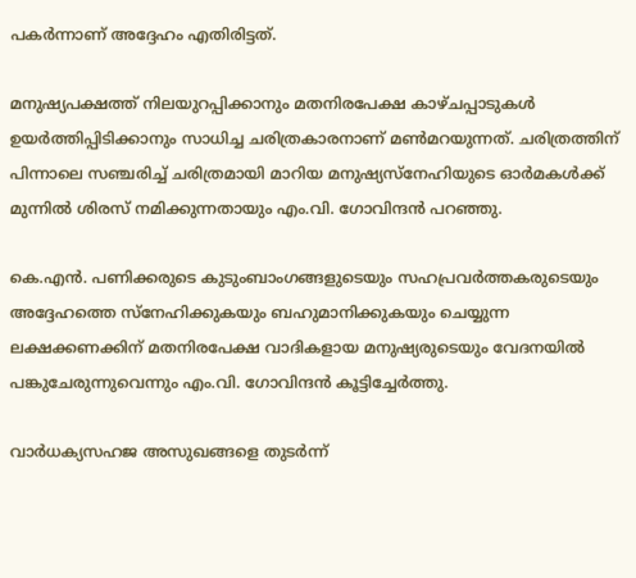പകര്‍ന്നാണ് അദ്ദേഹം എതിരിട്ടത്.

മനുഷ്യപക്ഷത്ത് നിലയുറപ്പിക്കാനും മതനിരപേക്ഷ കാഴ്ചപ്പാടുകള്‍ ഉയര്‍ത്തിപ്പിടിക്കാനും സാധിച്ച ചരിത്രകാരനാണ് മണ്‍മറയുന്നത്. ചരിത്രത്തിന് പിന്നാലെ സഞ്ചരിച്ച് ചരിത്രമായി മാറിയ മനുഷ്യസ്‌നേഹിയുടെ ഓര്‍മകള്‍ക്ക് മുന്നില്‍ ശിരസ് നമിക്കുന്നതായും എം.വി. ഗോവിന്ദന്‍ പറഞ്ഞു.

കെ.എന്‍. പണിക്കരുടെ കുടുംബാംഗങ്ങളുടെയും സഹപ്രവര്‍ത്തകരുടെയും അദ്ദേഹത്തെ സ്‌നേഹിക്കുകയും ബഹുമാനിക്കുകയും ചെയ്യുന്ന ലക്ഷക്കണക്കിന് മതനിരപേക്ഷ വാദികളായ മനുഷ്യരുടെയും വേദനയില്‍ പങ്കുചേരുന്നുവെന്നും എം.വി. ഗോവിന്ദന്‍ കൂട്ടിച്ചേര്‍ത്തു.

വാര്‍ധക്യസഹജ അസുഖങ്ങളെ തുടര്‍ന്ന്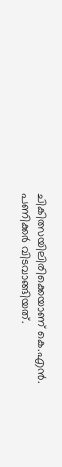ചികിത്സയിലിരിക്കെയാണ് കെ.എന്‍. പണിക്കര്‍ വിടവാങ്ങിയത്.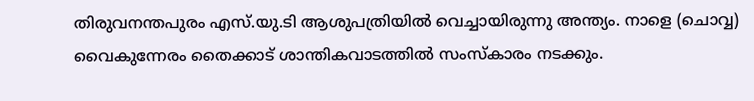തിരുവനന്തപുരം എസ്.യു.ടി ആശുപത്രിയില്‍ വെച്ചായിരുന്നു അന്ത്യം. നാളെ (ചൊവ്വ) വൈകുന്നേരം തൈക്കാട് ശാന്തികവാടത്തില്‍ സംസ്‌കാരം നടക്കും.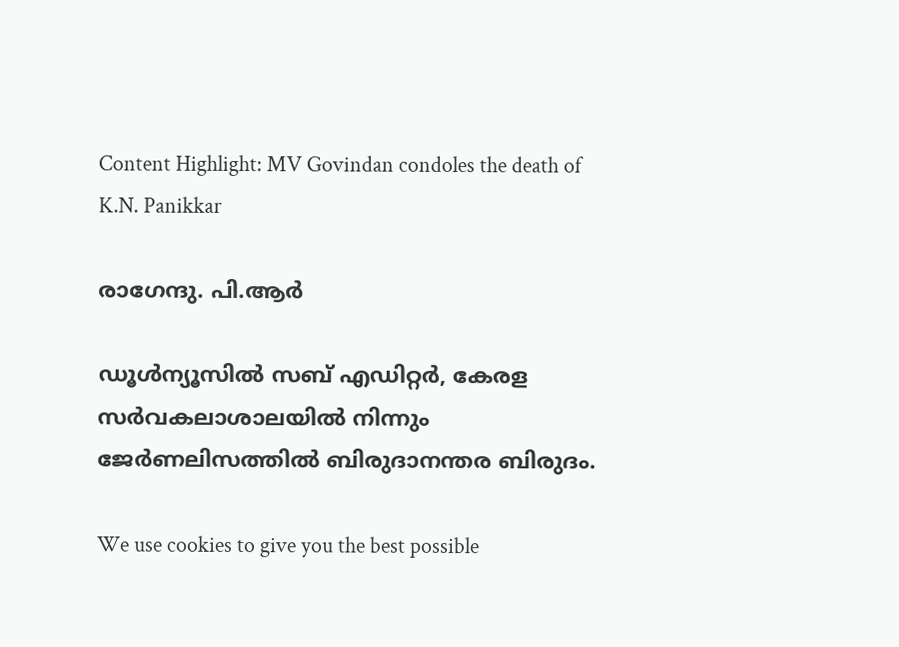Content Highlight: MV Govindan condoles the death of K.N. Panikkar

രാഗേന്ദു. പി.ആര്‍

ഡൂള്‍ന്യൂസില്‍ സബ് എഡിറ്റര്‍, കേരള സര്‍വകലാശാലയില്‍ നിന്നും ജേര്‍ണലിസത്തില്‍ ബിരുദാനന്തര ബിരുദം.

We use cookies to give you the best possible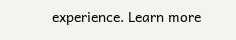experience. Learn more